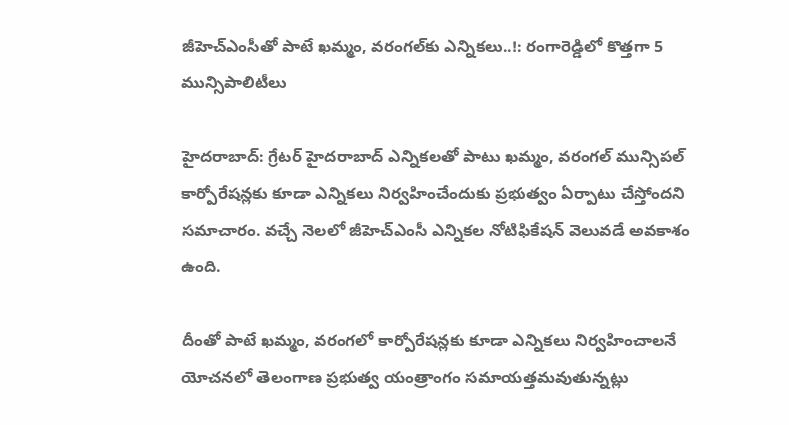జీహెచ్ఎంసీతో పాటే ఖమ్మం, వరంగల్‌కు ఎన్నికలు..!: రంగారెడ్డిలో కొత్తగా 5 మున్సిపాలిటీలు

హైదరాబాద్: గ్రేటర్ హైదరాబాద్ ఎన్నికలతో పాటు ఖమ్మం, వరంగల్ మున్సిపల్ కార్పోరేషన్లకు కూడా ఎన్నికలు నిర్వహించేందుకు ప్రభుత్వం ఏర్పాటు చేస్తోందని సమాచారం. వచ్చే నెలలో జీహెచ్ఎంసీ ఎన్నికల నోటిఫికేషన్ వెలువడే అవకాశం ఉంది.

దీంతో పాటే ఖమ్మం, వరంగలో కార్పోరేషన్లకు కూడా ఎన్నికలు నిర్వహించాలనే యోచనలో తెలంగాణ ప్రభుత్వ యంత్రాంగం సమాయత్తమవుతున్నట్లు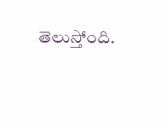తెలుస్తోంది.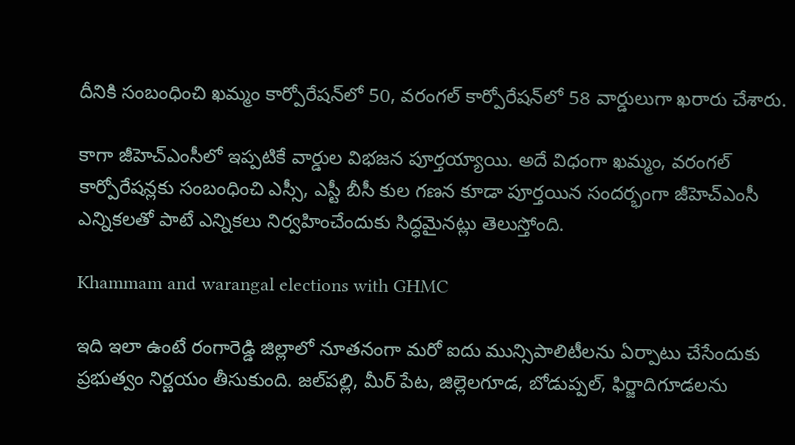దీనికి సంబంధించి ఖమ్మం కార్పోరేషన్‌లో 50, వరంగల్ కార్పోరేషన్‌లో 58 వార్డులుగా ఖరారు చేశారు.

కాగా జీహెచ్ఎంసీలో ఇప్పటికే వార్డుల విభజన పూర్తయ్యాయి. అదే విధంగా ఖమ్మం, వరంగల్ కార్పోరేషన్లకు సంబంధించి ఎస్సీ, ఎస్టీ బీసీ కుల గణన కూడా పూర్తయిన సందర్భంగా జీహెచ్ఎంసీ ఎన్నికలతో పాటే ఎన్నికలు నిర్వహించేందుకు సిద్ధమైనట్లు తెలుస్తోంది.

Khammam and warangal elections with GHMC

ఇది ఇలా ఉంటే రంగారెడ్డి జిల్లాలో నూతనంగా మరో ఐదు మున్సిపాలిటీలను ఏర్పాటు చేసేందుకు ప్రభుత్వం నిర్ణయం తీసుకుంది. జల్‌పల్లి, మీర్ పేట, జిల్లెలగూడ, బోడుప్పల్, ఫిర్జాదిగూడలను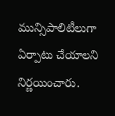మున్సిపాలిటీలుగా ఏర్పాటు చేయాలని నిర్ణయించారు.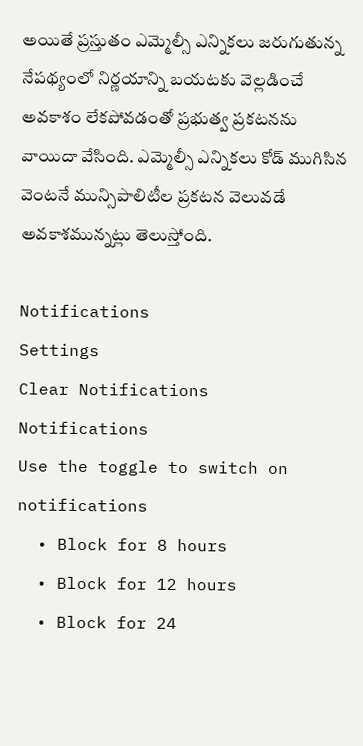అయితే ప్రస్తుతం ఎమ్మెల్సీ ఎన్నికలు జరుగుతున్న నేపథ్యంలో నిర్ణయాన్ని బయటకు వెల్లడించే అవకాశం లేకపోవడంతో ప్రభుత్వ ప్రకటనను వాయిదా వేసింది. ఎమ్మెల్సీ ఎన్నికలు కోడ్ ముగిసిన వెంటనే మున్సిపాలిటీల ప్రకటన వెలువడే అవకాశమున్నట్లు తెలుస్తోంది.

Notifications
Settings
Clear Notifications
Notifications
Use the toggle to switch on notifications
  • Block for 8 hours
  • Block for 12 hours
  • Block for 24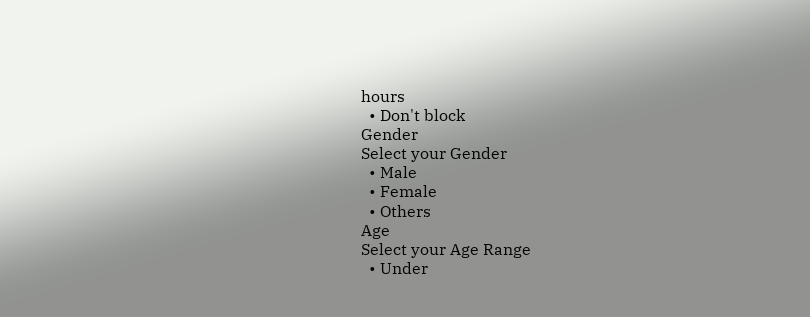hours
  • Don't block
Gender
Select your Gender
  • Male
  • Female
  • Others
Age
Select your Age Range
  • Under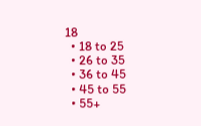18
  • 18 to 25
  • 26 to 35
  • 36 to 45
  • 45 to 55
  • 55+